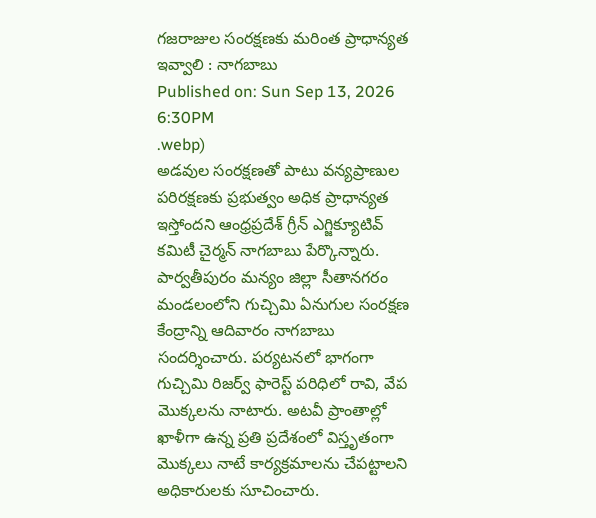గజరాజుల సంరక్షణకు మరింత ప్రాధాన్యత ఇవ్వాలి : నాగబాబు
Published on: Sun Sep 13, 2026 6:30PM
.webp)
అడవుల సంరక్షణతో పాటు వన్యప్రాణుల పరిరక్షణకు ప్రభుత్వం అధిక ప్రాధాన్యత ఇస్తోందని ఆంధ్రప్రదేశ్ గ్రీన్ ఎగ్జిక్యూటివ్ కమిటీ చైర్మన్ నాగబాబు పేర్కొన్నారు. పార్వతీపురం మన్యం జిల్లా సీతానగరం మండలంలోని గుచ్చిమి ఏనుగుల సంరక్షణ కేంద్రాన్ని ఆదివారం నాగబాబు సందర్శించారు. పర్యటనలో భాగంగా గుచ్చిమి రిజర్వ్ ఫారెస్ట్ పరిధిలో రావి, వేప మొక్కలను నాటారు. అటవీ ప్రాంతాల్లో ఖాళీగా ఉన్న ప్రతి ప్రదేశంలో విస్తృతంగా మొక్కలు నాటే కార్యక్రమాలను చేపట్టాలని అధికారులకు సూచించారు.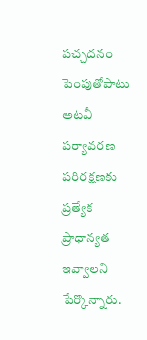పచ్చదనం పెంపుతోపాటు అటవీ పర్యావరణ పరిరక్షణకు ప్రత్యేక ప్రాధాన్యత ఇవ్వాలని పేర్కొన్నారు.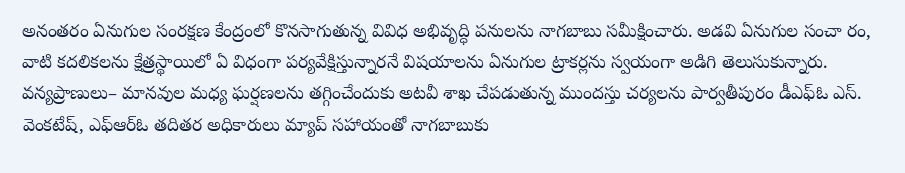అనంతరం ఏనుగుల సంరక్షణ కేంద్రంలో కొనసాగుతున్న వివిధ అభివృద్ధి పనులను నాగబాబు సమీక్షించారు. అడవి ఏనుగుల సంచా రం, వాటి కదలికలను క్షేత్రస్థాయిలో ఏ విధంగా పర్యవేక్షిస్తున్నారనే విషయాలను ఏనుగుల ట్రాకర్లను స్వయంగా అడిగి తెలుసుకున్నారు. వన్యప్రాణులు– మానవుల మధ్య ఘర్షణలను తగ్గించేందుకు అటవీ శాఖ చేపడుతున్న ముందస్తు చర్యలను పార్వతీపురం డీఎఫ్ఓ ఎస్. వెంకటేష్, ఎఫ్ఆర్ఓ తదితర అధికారులు మ్యాప్ సహాయంతో నాగబాబుకు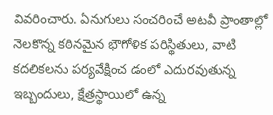వివరించారు. ఏనుగులు సంచరించే అటవీ ప్రాంతాల్లో నెలకొన్న కఠినమైన భౌగోళిక పరిస్థితులు, వాటి కదలికలను పర్యవేక్షించ డంలో ఎదురవుతున్న ఇబ్బందులు, క్షేత్రస్థాయిలో ఉన్న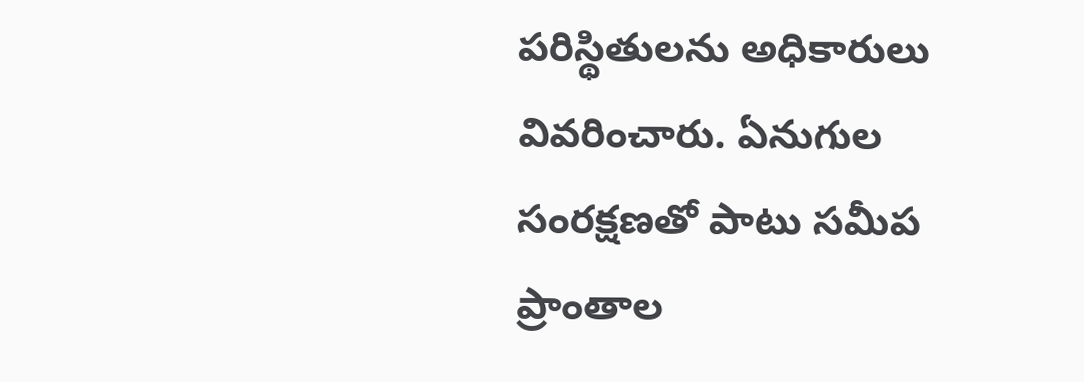పరిస్థితులను అధికారులు వివరించారు. ఏనుగుల సంరక్షణతో పాటు సమీప ప్రాంతాల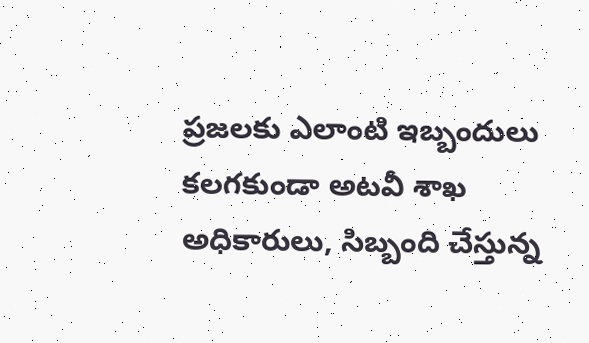ప్రజలకు ఎలాంటి ఇబ్బందులు కలగకుండా అటవీ శాఖ అధికారులు, సిబ్బంది చేస్తున్న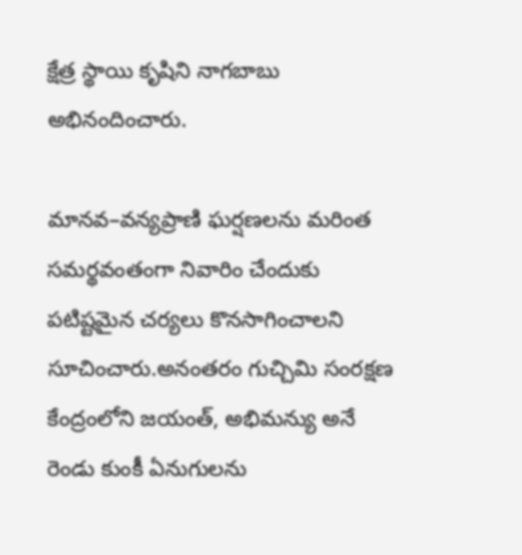క్షేత్ర స్థాయి కృషిని నాగబాబు అభినందించారు.

మానవ–వన్యప్రాణి ఘర్షణలను మరింత సమర్థవంతంగా నివారిం చేందుకు పటిష్టమైన చర్యలు కొనసాగించాలని సూచించారు.అనంతరం గుచ్చిమి సంరక్షణ కేంద్రంలోని జయంత్, అభిమన్యు అనే రెండు కుంకీ ఏనుగులను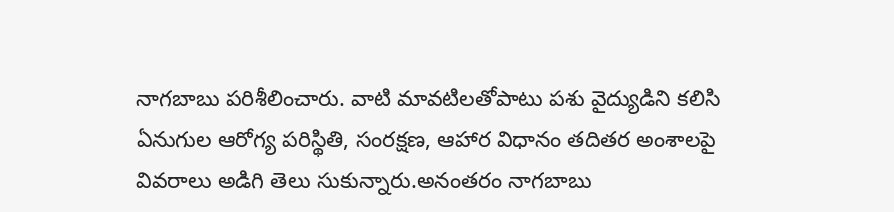నాగబాబు పరిశీలించారు. వాటి మావటిలతోపాటు పశు వైద్యుడిని కలిసి ఏనుగుల ఆరోగ్య పరిస్థితి, సంరక్షణ, ఆహార విధానం తదితర అంశాలపై వివరాలు అడిగి తెలు సుకున్నారు.అనంతరం నాగబాబు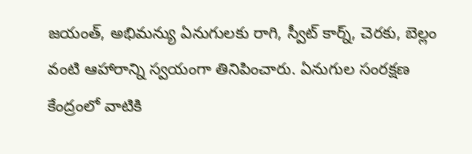జయంత్, అభిమన్యు ఏనుగులకు రాగి, స్వీట్ కార్న్, చెరకు, బెల్లం వంటి ఆహారాన్ని స్వయంగా తినిపించారు. ఏనుగుల సంరక్షణ కేంద్రంలో వాటికి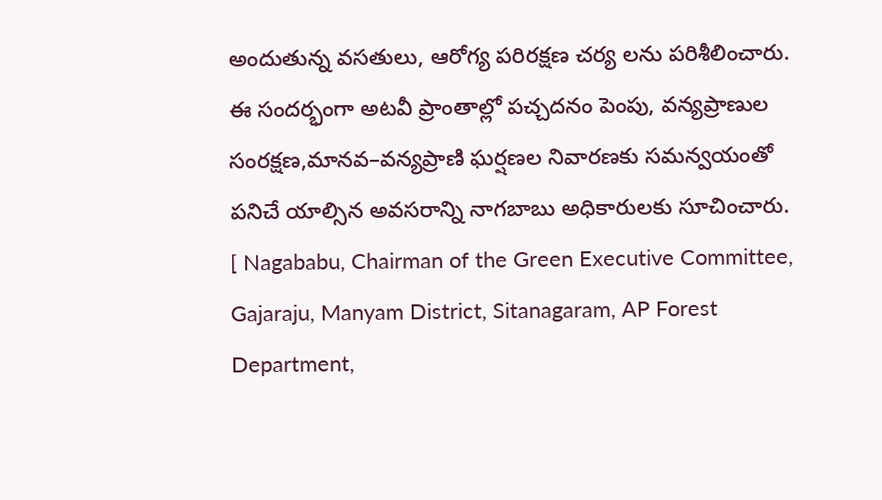అందుతున్న వసతులు, ఆరోగ్య పరిరక్షణ చర్య లను పరిశీలించారు. ఈ సందర్భంగా అటవీ ప్రాంతాల్లో పచ్చదనం పెంపు, వన్యప్రాణుల సంరక్షణ,మానవ–వన్యప్రాణి ఘర్షణల నివారణకు సమన్వయంతో పనిచే యాల్సిన అవసరాన్ని నాగబాబు అధికారులకు సూచించారు.
[ Nagababu, Chairman of the Green Executive Committee, Gajaraju, Manyam District, Sitanagaram, AP Forest Department,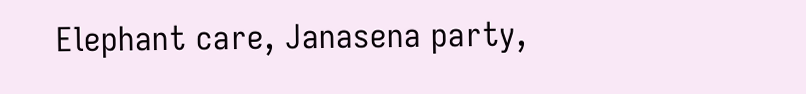Elephant care, Janasena party,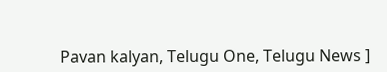Pavan kalyan, Telugu One, Telugu News ]